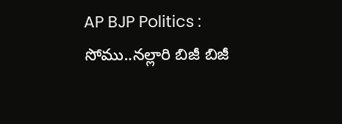AP BJP Politics : సోము..న‌ల్లారి బిజీ బిజీ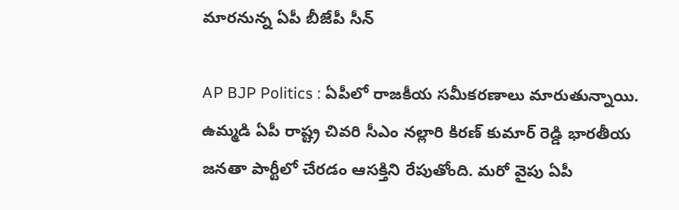మార‌నున్న ఏపీ బీజేపీ సీన్

AP BJP Politics : ఏపీలో రాజ‌కీయ స‌మీక‌ర‌ణాలు మారుతున్నాయి. ఉమ్మ‌డి ఏపీ రాష్ట్ర చివ‌రి సీఎం న‌ల్లారి కిర‌ణ్ కుమార్ రెడ్డి భార‌తీయ జ‌న‌తా పార్టీలో చేర‌డం ఆస‌క్తిని రేపుతోంది. మ‌రో వైపు ఏపీ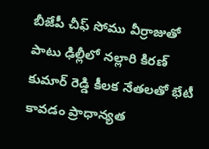బీజేపీ చీఫ్ సోము వీర్రాజుతో పాటు ఢిల్లీలో న‌ల్లారి కిర‌ణ్ కుమార్ రెడ్డి కీల‌క నేత‌ల‌తో భేటీ కావ‌డం ప్రాధాన్య‌త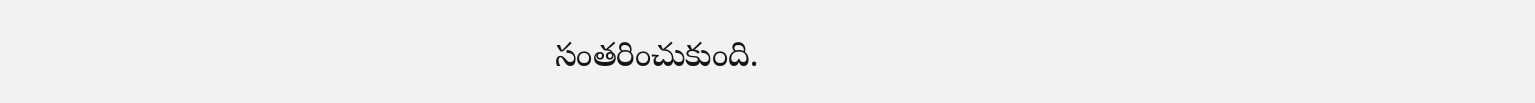సంత‌రించుకుంది.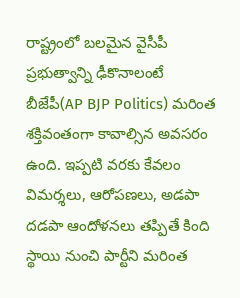రాష్ట్రంలో బ‌ల‌మైన వైసీపీ ప్ర‌భుత్వాన్ని ఢీకొనాలంటే బీజేపీ(AP BJP Politics) మ‌రింత శ‌క్తివంతంగా కావాల్సిన అవ‌స‌రం ఉంది. ఇప్ప‌టి వ‌ర‌కు కేవ‌లం విమ‌ర్శ‌లు, ఆరోప‌ణ‌లు, అడ‌పా ద‌డ‌పా ఆందోళ‌న‌లు త‌ప్పితే కింది స్థాయి నుంచి పార్టీని మ‌రింత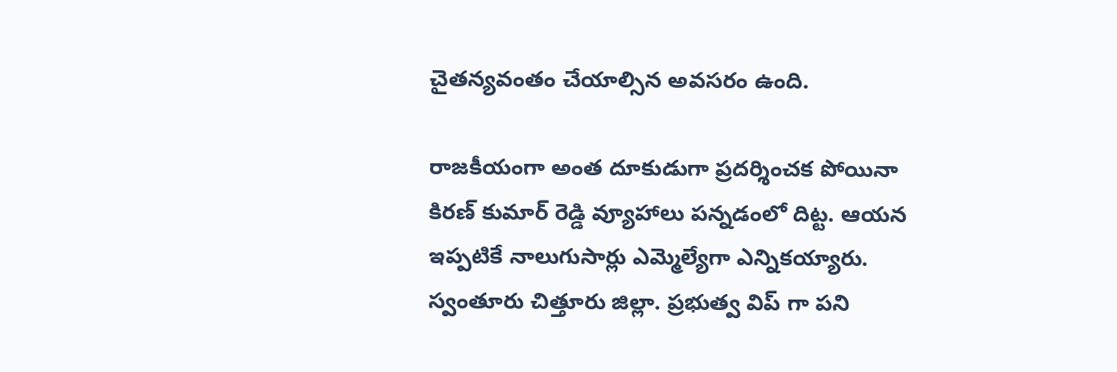చైత‌న్య‌వంతం చేయాల్సిన అవ‌స‌రం ఉంది.

రాజ‌కీయంగా అంత దూకుడుగా ప్ర‌ద‌ర్శించ‌క పోయినా కిర‌ణ్ కుమార్ రెడ్డి వ్యూహాలు ప‌న్న‌డంలో దిట్ట‌. ఆయ‌న ఇప్ప‌టికే నాలుగుసార్లు ఎమ్మెల్యేగా ఎన్నిక‌య్యారు. స్వంతూరు చిత్తూరు జిల్లా. ప్ర‌భుత్వ విప్ గా ప‌ని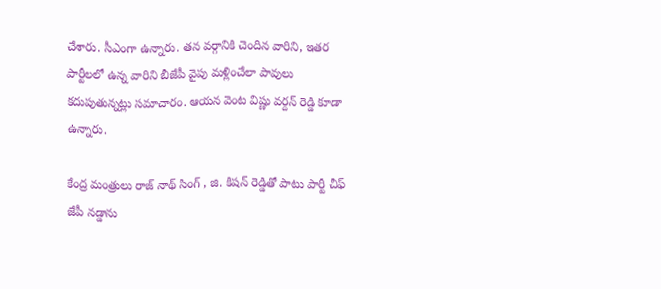చేశారు. సీఎంగా ఉన్నారు. త‌న వ‌ర్గానికి చెందిన వారిని, ఇత‌ర పార్టీల‌లో ఉన్న వారిని బీజేపీ వైపు మ‌ళ్లించేలా పావులు క‌దుపుతున్న‌ట్లు స‌మాచారం. ఆయ‌న వెంట విష్ణు వ‌ర్ద‌న్ రెడ్డి కూడా ఉన్నారు.

కేంద్ర మంత్రులు రాజ్ నాథ్ సింగ్ , జి. కిష‌న్ రెడ్డితో పాటు పార్టీ చీఫ్ జేపీ న‌డ్డాను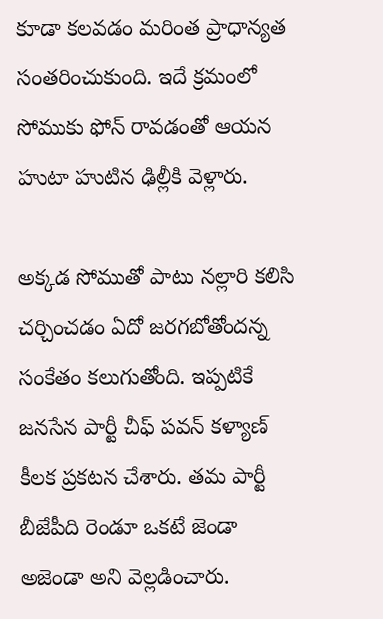కూడా క‌ల‌వ‌డం మ‌రింత ప్రాధాన్య‌త సంత‌రించుకుంది. ఇదే క్ర‌మంలో సోముకు ఫోన్ రావ‌డంతో ఆయ‌న హుటా హుటిన ఢిల్లీకి వెళ్లారు.

అక్క‌డ సోముతో పాటు న‌ల్లారి క‌లిసి చ‌ర్చించ‌డం ఏదో జ‌ర‌గ‌బోతోంద‌న్న సంకేతం క‌లుగుతోంది. ఇప్ప‌టికే జ‌న‌సేన పార్టీ చీఫ్ ప‌వ‌న్ క‌ళ్యాణ్ కీల‌క ప్ర‌క‌ట‌న చేశారు. త‌మ పార్టీ బీజేపీది రెండూ ఒక‌టే జెండా అజెండా అని వెల్ల‌డించారు.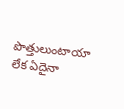పొత్తులుంటాయా లేక ఏదైనా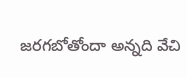జ‌ర‌గ‌బోతోందా అన్నది వేచి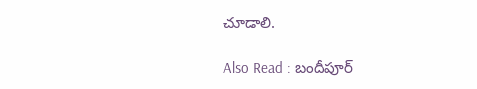చూడాలి.

Also Read : బందీపూర్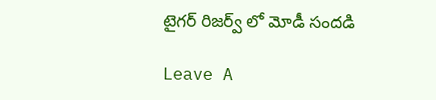టైగ‌ర్ రిజ‌ర్వ్ లో మోడీ సంద‌డి

Leave A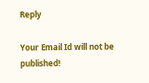Reply

Your Email Id will not be published!